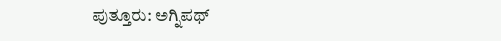ಪುತ್ತೂರು: ಅಗ್ನಿಪಥ್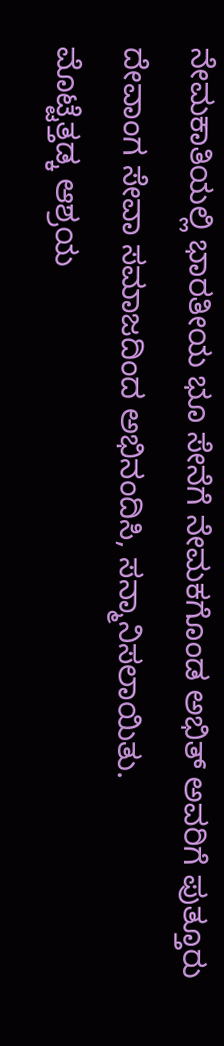ನೇಮಕಾತಿಯಲ್ಲಿ ಭಾರತೀಯ ಭೂ ಸೇನೆಗೆ ನೇಮಕಗೊಂಡ ಅಭಿತ್ ಅವರಿಗೆ ಪುತ್ತೂರು ದೇವಾಂಗ ಸೇವಾ ಸಮಾಜದಿಂದ ಅಭಿನಂದಿಸಿ, ಸನ್ಮಾನಿಸಲಾಯಿತು.
ಮೊಟ್ಟೆತ್ತಡ್ಕ ಆಶ್ರಯ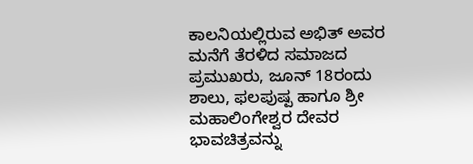ಕಾಲನಿಯಲ್ಲಿರುವ ಅಭಿತ್ ಅವರ ಮನೆಗೆ ತೆರಳಿದ ಸಮಾಜದ ಪ್ರಮುಖರು, ಜೂನ್ 18ರಂದು ಶಾಲು, ಫಲಪುಷ್ಪ ಹಾಗೂ ಶ್ರೀ ಮಹಾಲಿಂಗೇಶ್ವರ ದೇವರ ಭಾವಚಿತ್ರವನ್ನು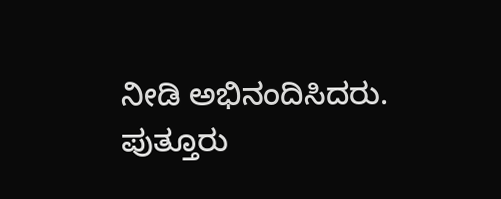ನೀಡಿ ಅಭಿನಂದಿಸಿದರು.
ಪುತ್ತೂರು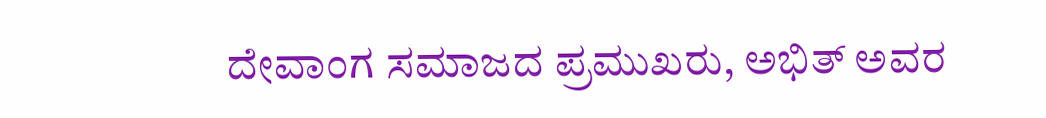ದೇವಾಂಗ ಸಮಾಜದ ಪ್ರಮುಖರು, ಅಭಿತ್ ಅವರ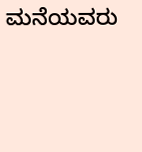ಮನೆಯವರು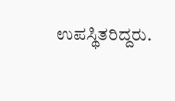ಉಪಸ್ಥಿತರಿದ್ದರು.